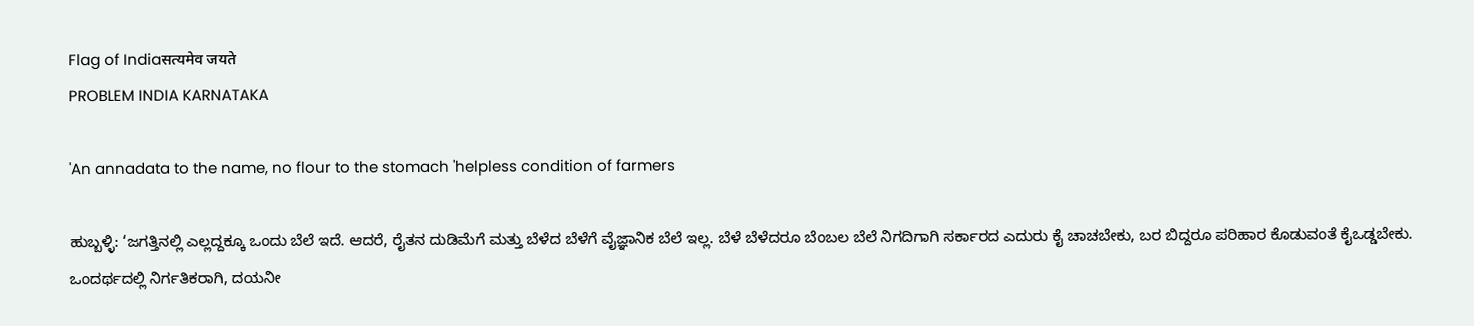Flag of Indiaसत्यमेव जयते
PROBLEM INDIA KARNATAKA

'An annadata to the name, no flour to the stomach 'helpless condition of farmers

ಹುಬ್ಬಳ್ಳಿ: ‘ಜಗತ್ತಿನಲ್ಲಿ ಎಲ್ಲದ್ದಕ್ಕೂ ಒಂದು ಬೆಲೆ ಇದೆ. ಆದರೆ, ರೈತನ ದುಡಿಮೆಗೆ ಮತ್ತು ಬೆಳೆದ ಬೆಳೆಗೆ ವೈಜ್ಞಾನಿಕ ಬೆಲೆ ಇಲ್ಲ. ಬೆಳೆ ಬೆಳೆದರೂ ಬೆಂಬಲ ಬೆಲೆ ನಿಗದಿಗಾಗಿ ಸರ್ಕಾರದ ಎದುರು ಕೈ ಚಾಚಬೇಕು, ಬರ ಬಿದ್ದರೂ ಪರಿಹಾರ ಕೊಡುವಂತೆ ಕೈಒಡ್ಡಬೇಕು. ಒಂದರ್ಥದಲ್ಲಿ ನಿರ್ಗತಿಕರಾಗಿ, ದಯನೀ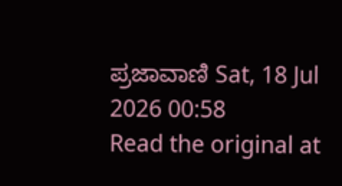ಪ್ರಜಾವಾಣಿ Sat, 18 Jul 2026 00:58
Read the original at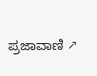ಪ್ರಜಾವಾಣಿ ↗